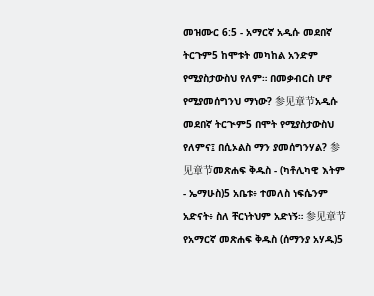መዝሙር 6:5 - አማርኛ አዲሱ መደበኛ ትርጉም5 ከሞቱት መካከል አንድም የሚያስታውስህ የለም። በመቃብርስ ሆኖ የሚያመሰግንህ ማነው? 参见章节አዲሱ መደበኛ ትርጒም5 በሞት የሚያስታውስህ የለምና፤ በሲኦልስ ማን ያመሰግንሃል? 参见章节መጽሐፍ ቅዱስ - (ካቶሊካዊ እትም - ኤማሁስ)5 አቤቱ፥ ተመለስ ነፍሴንም አድናት፥ ስለ ቸርነትህም አድነኝ። 参见章节የአማርኛ መጽሐፍ ቅዱስ (ሰማንያ አሃዱ)5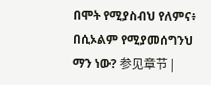በሞት የሚያስብህ የለምና፥ በሲኦልም የሚያመሰግንህ ማን ነው? 参见章节 |